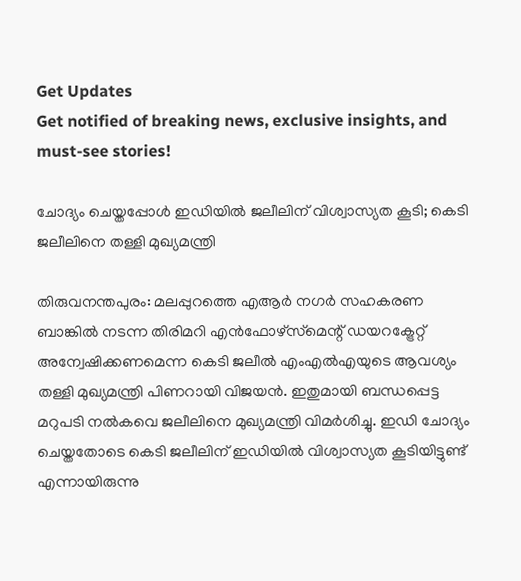Get Updates
Get notified of breaking news, exclusive insights, and must-see stories!

ചോദ്യം ചെയ്തപ്പോള്‍ ഇഡിയില്‍ ജലീലിന് വിശ്വാസ്യത കൂടി; കെടി ജലീലിനെ തള്ളി മുഖ്യമന്ത്രി

തിരുവനന്തപുരം: മലപ്പുറത്തെ എആര്‍ നഗര്‍ സഹകരണ ബാങ്കില്‍ നടന്ന തിരിമറി എന്‍ഫോഴ്‌സ്‌മെന്റ് ഡയറക്ട്രേറ്റ് അന്വേഷിക്കണമെന്ന കെടി ജലീല്‍ എംഎല്‍എയുടെ ആവശ്യം തള്ളി മുഖ്യമന്ത്രി പിണറായി വിജയന്‍. ഇതുമായി ബന്ധപ്പെട്ട മറുപടി നല്‍കവെ ജലീലിനെ മുഖ്യമന്ത്രി വിമര്‍ശിച്ചു. ഇഡി ചോദ്യം ചെയ്തതോടെ കെടി ജലീലിന് ഇഡിയില്‍ വിശ്വാസ്യത കൂടിയിട്ടുണ്ട് എന്നായിരുന്നു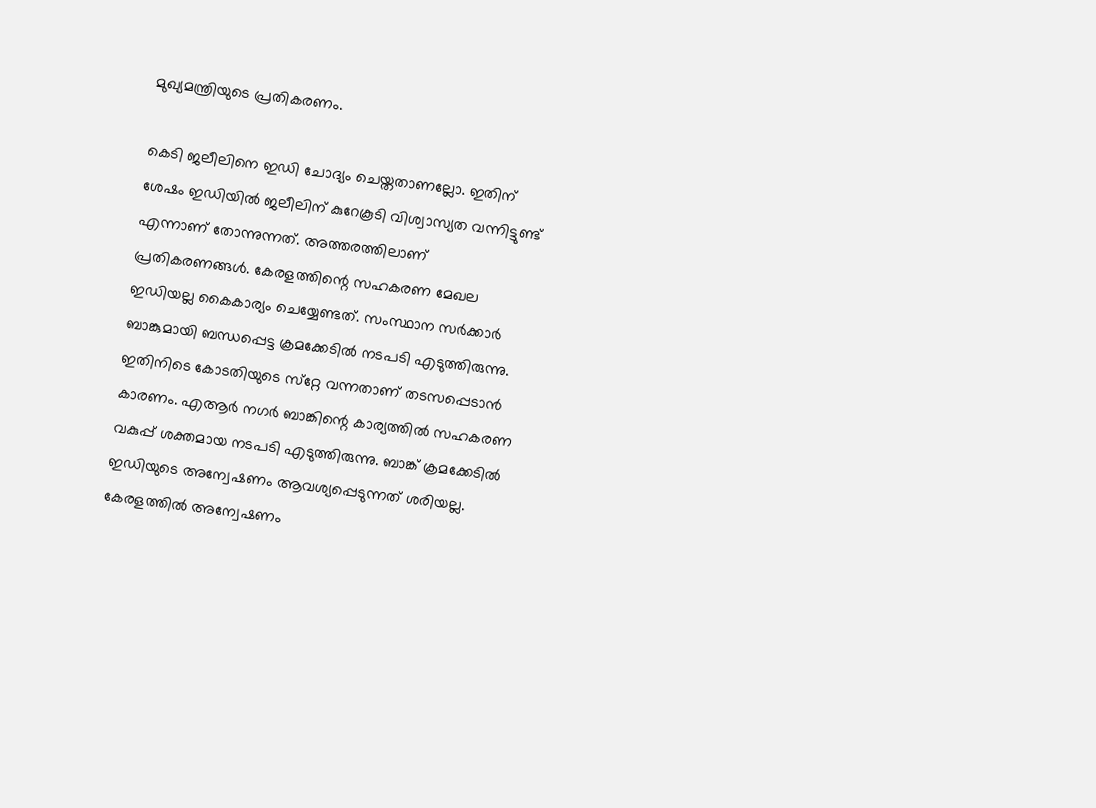മുഖ്യമന്ത്രിയുടെ പ്രതികരണം.

കെടി ജലീലിനെ ഇഡി ചോദ്യം ചെയ്തതാണല്ലോ. ഇതിന് ശേഷം ഇഡിയില്‍ ജലീലിന് കുറേകൂടി വിശ്വാസ്യത വന്നിട്ടുണ്ട് എന്നാണ് തോന്നുന്നത്. അത്തരത്തിലാണ് പ്രതികരണങ്ങള്‍. കേരളത്തിന്റെ സഹകരണ മേഖല ഇഡിയല്ല കൈകാര്യം ചെയ്യേണ്ടത്. സംസ്ഥാന സര്‍ക്കാര്‍ ബാങ്കുമായി ബന്ധപ്പെട്ട ക്രമക്കേടില്‍ നടപടി എടുത്തിരുന്നു. ഇതിനിടെ കോടതിയുടെ സ്‌റ്റേ വന്നതാണ് തടസപ്പെടാന്‍ കാരണം. എആര്‍ നഗര്‍ ബാങ്കിന്റെ കാര്യത്തില്‍ സഹകരണ വകുപ്പ് ശക്തമായ നടപടി എടുത്തിരുന്നു. ബാങ്ക് ക്രമക്കേടില്‍ ഇഡിയുടെ അന്വേഷണം ആവശ്യപ്പെടുന്നത് ശരിയല്ല. കേരളത്തില്‍ അന്വേഷണം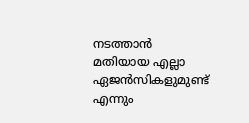നടത്താന്‍ മതിയായ എല്ലാ ഏജന്‍സികളുമുണ്ട് എന്നും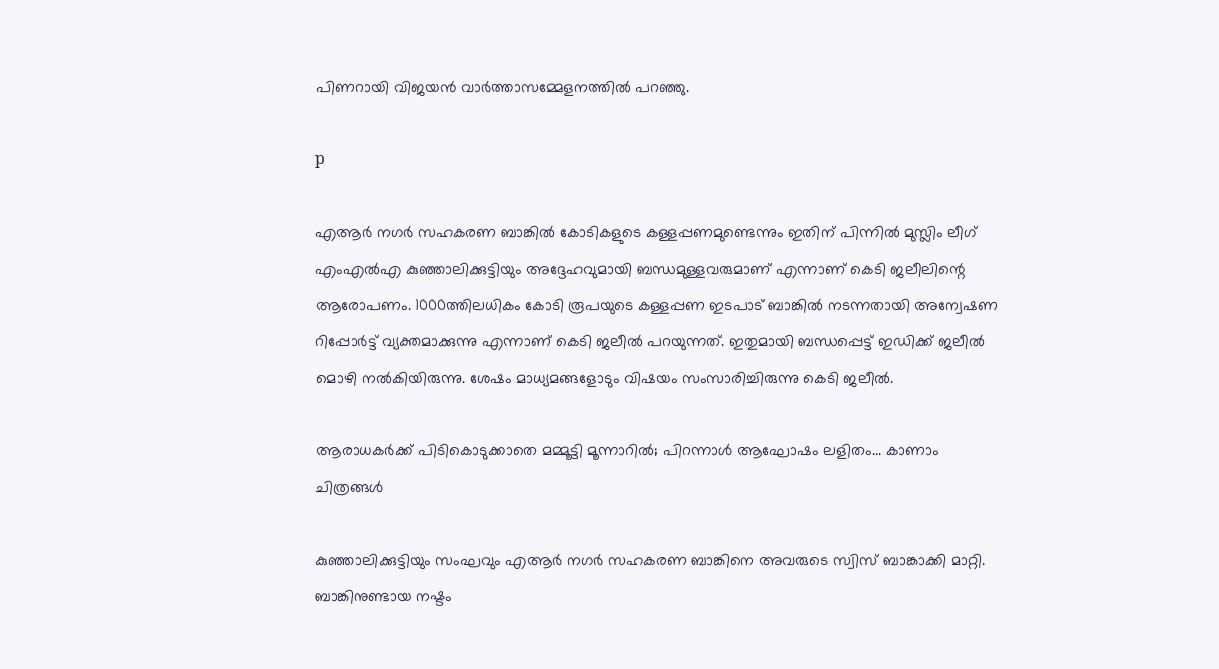പിണറായി വിജയന്‍ വാര്‍ത്താസമ്മേളനത്തില്‍ പറഞ്ഞു.

p

എആര്‍ നഗര്‍ സഹകരണ ബാങ്കില്‍ കോടികളുടെ കള്ളപ്പണമുണ്ടെന്നും ഇതിന് പിന്നില്‍ മുസ്ലിം ലീഗ് എംഎല്‍എ കുഞ്ഞാലിക്കുട്ടിയും അദ്ദേഹവുമായി ബന്ധമുള്ളവരുമാണ് എന്നാണ് കെടി ജലീലിന്റെ ആരോപണം. 1000ത്തിലധികം കോടി രൂപയുടെ കള്ളപ്പണ ഇടപാട് ബാങ്കില്‍ നടന്നതായി അന്വേഷണ റിപ്പോര്‍ട്ട് വ്യക്തമാക്കുന്നു എന്നാണ് കെടി ജലീല്‍ പറയുന്നത്. ഇതുമായി ബന്ധപ്പെട്ട് ഇഡിക്ക് ജലീല്‍ മൊഴി നല്‍കിയിരുന്നു. ശേഷം മാധ്യമങ്ങളോടും വിഷയം സംസാരിച്ചിരുന്നു കെടി ജലീല്‍.

ആരാധകര്‍ക്ക് പിടികൊടുക്കാതെ മമ്മൂട്ടി മൂന്നാറില്‍; പിറന്നാള്‍ ആഘോഷം ലളിതം... കാണാം ചിത്രങ്ങള്‍

കുഞ്ഞാലിക്കുട്ടിയും സംഘവും എആര്‍ നഗര്‍ സഹകരണ ബാങ്കിനെ അവരുടെ സ്വിസ് ബാങ്കാക്കി മാറ്റി. ബാങ്കിനുണ്ടായ നഷ്ടം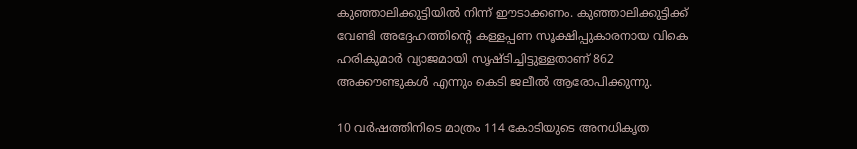കുഞ്ഞാലിക്കുട്ടിയില്‍ നിന്ന് ഈടാക്കണം. കുഞ്ഞാലിക്കുട്ടിക്ക് വേണ്ടി അദ്ദേഹത്തിന്റെ കള്ളപ്പണ സൂക്ഷിപ്പുകാരനായ വികെ ഹരികുമാര്‍ വ്യാജമായി സൃഷ്ടിച്ചിട്ടുള്ളതാണ് 862 അക്കൗണ്ടുകള്‍ എന്നും കെടി ജലീല്‍ ആരോപിക്കുന്നു.

10 വര്‍ഷത്തിനിടെ മാത്രം 114 കോടിയുടെ അനധികൃത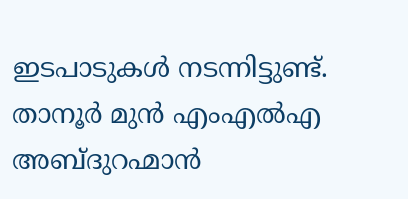ഇടപാടുകള്‍ നടന്നിട്ടുണ്ട്. താനൂര്‍ മുന്‍ എംഎല്‍എ അബ്ദുറഹ്മാന്‍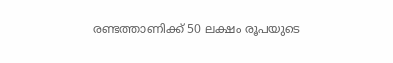രണ്ടത്താണിക്ക് 50 ലക്ഷം രൂപയുടെ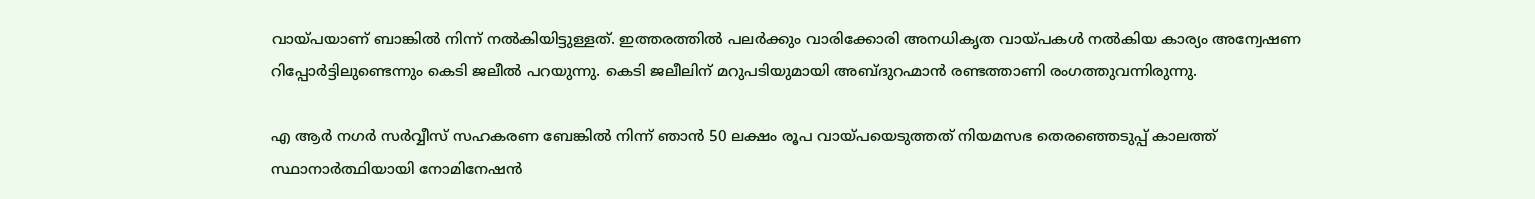വായ്പയാണ് ബാങ്കില്‍ നിന്ന് നല്‍കിയിട്ടുള്ളത്. ഇത്തരത്തില്‍ പലര്‍ക്കും വാരിക്കോരി അനധികൃത വായ്പകള്‍ നല്‍കിയ കാര്യം അന്വേഷണ റിപ്പോര്‍ട്ടിലുണ്ടെന്നും കെടി ജലീല്‍ പറയുന്നു. കെടി ജലീലിന് മറുപടിയുമായി അബ്ദുറഹ്മാന്‍ രണ്ടത്താണി രംഗത്തുവന്നിരുന്നു.

എ ആര്‍ നഗര്‍ സര്‍വ്വീസ് സഹകരണ ബേങ്കില്‍ നിന്ന് ഞാന്‍ 50 ലക്ഷം രൂപ വായ്പയെടുത്തത് നിയമസഭ തെരഞ്ഞെടുപ്പ് കാലത്ത് സ്ഥാനാര്‍ത്ഥിയായി നോമിനേഷന്‍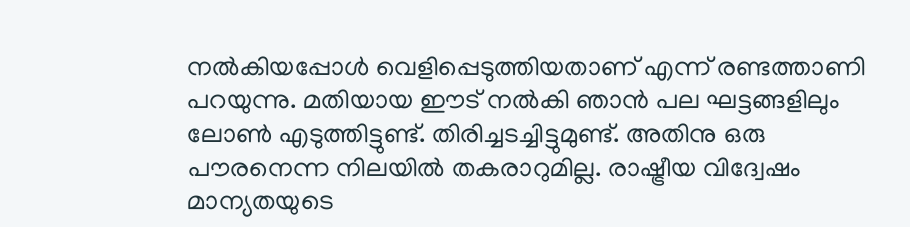നല്‍കിയപ്പോള്‍ വെളിപ്പെടുത്തിയതാണ് എന്ന് രണ്ടത്താണി പറയുന്നു. മതിയായ ഈട് നല്‍കി ഞാന്‍ പല ഘട്ടങ്ങളിലും ലോണ്‍ എടുത്തിട്ടുണ്ട്. തിരിച്ചടച്ചിട്ടുമുണ്ട്. അതിനു ഒരു പൗരനെന്ന നിലയില്‍ തകരാറുമില്ല. രാഷ്ട്രീയ വിദ്വേഷം മാന്യതയുടെ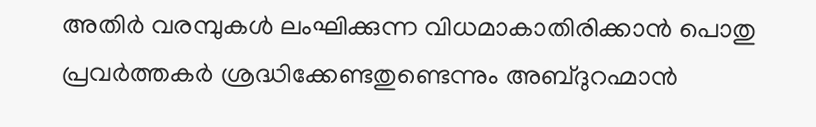അതിര്‍ വരമ്പുകള്‍ ലംഘിക്കുന്ന വിധമാകാതിരിക്കാന്‍ പൊതു പ്രവര്‍ത്തകര്‍ ശ്രദ്ധിക്കേണ്ടതുണ്ടെന്നും അബ്ദുറഹ്മാന്‍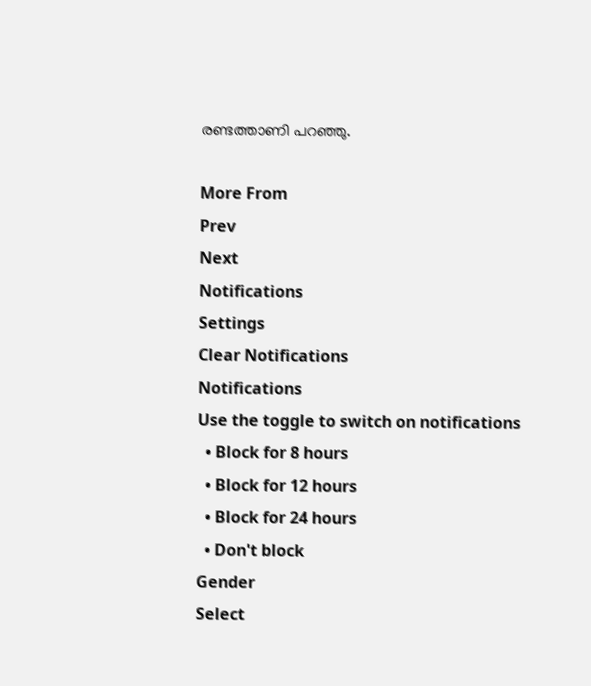രണ്ടത്താണി പറഞ്ഞു.

More From
Prev
Next
Notifications
Settings
Clear Notifications
Notifications
Use the toggle to switch on notifications
  • Block for 8 hours
  • Block for 12 hours
  • Block for 24 hours
  • Don't block
Gender
Select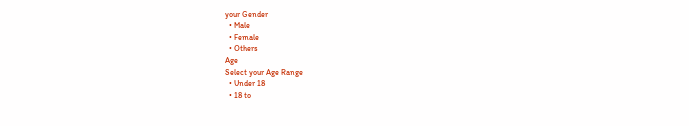your Gender
  • Male
  • Female
  • Others
Age
Select your Age Range
  • Under 18
  • 18 to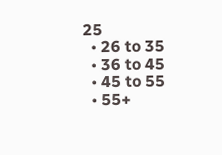25
  • 26 to 35
  • 36 to 45
  • 45 to 55
  • 55+